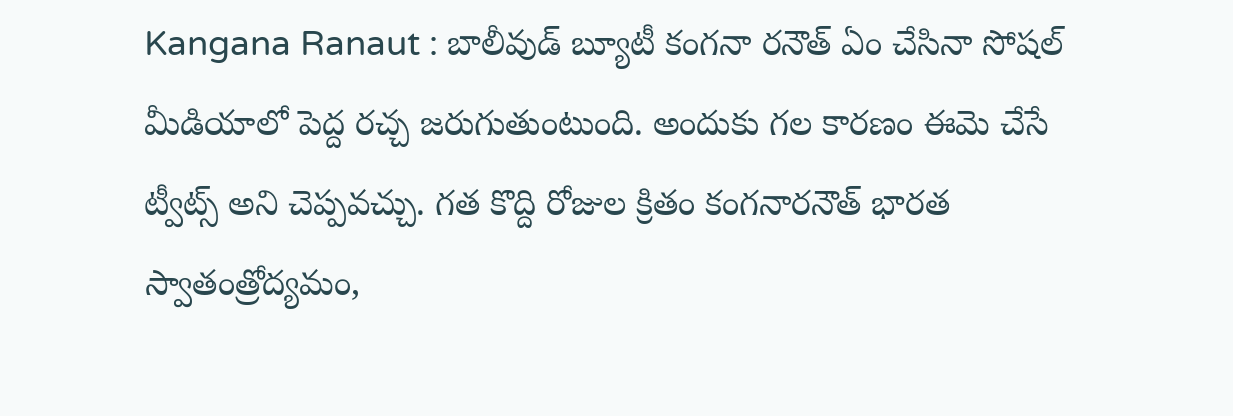Kangana Ranaut : బాలీవుడ్ బ్యూటీ కంగనా రనౌత్ ఏం చేసినా సోషల్ మీడియాలో పెద్ద రచ్చ జరుగుతుంటుంది. అందుకు గల కారణం ఈమె చేసే ట్వీట్స్ అని చెప్పవచ్చు. గత కొద్ది రోజుల క్రితం కంగనారనౌత్ భారత స్వాతంత్రోద్యమం,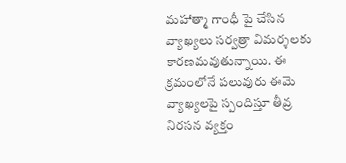మహాత్మా గాంధీ పై చేసిన వ్యాఖ్యలు సర్వత్రా విమర్శలకు కారణమవుతున్నాయి. ఈ క్రమంలోనే పలువురు ఈమె వ్యాఖ్యలపై స్పందిస్తూ తీవ్ర నిరసన వ్యక్తం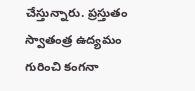చేస్తున్నారు. ప్రస్తుతం స్వాతంత్ర ఉద్యమం గురించి కంగనా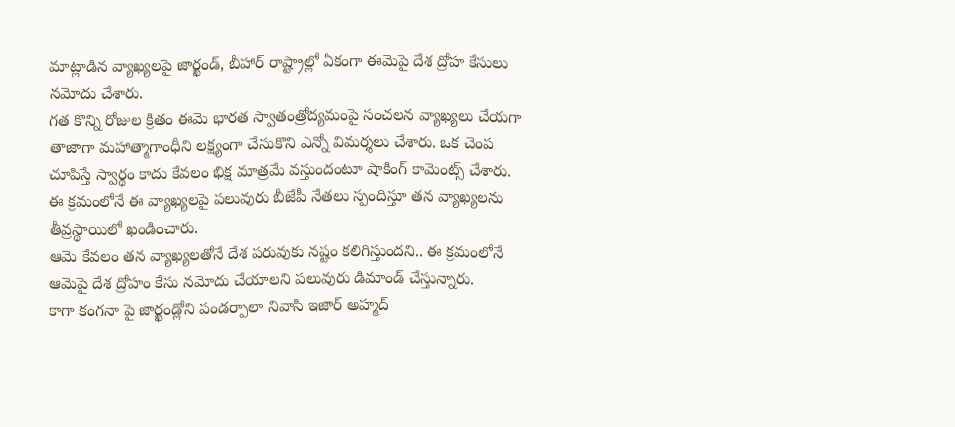మాట్లాడిన వ్యాఖ్యలపై జార్ఖండ్, బీహార్ రాష్ట్రాల్లో ఏకంగా ఈమెపై దేశ ద్రోహ కేసులు నమోదు చేశారు.
గత కొన్ని రోజుల క్రితం ఈమె భారత స్వాతంత్రోద్యమంపై సంచలన వ్యాఖ్యలు చేయగా తాజాగా మహాత్మాగాంధీని లక్ష్యంగా చేసుకొని ఎన్నో విమర్శలు చేశారు. ఒక చెంప చూపిస్తే స్వార్థం కాదు కేవలం భిక్ష మాత్రమే వస్తుందంటూ షాకింగ్ కామెంట్స్ చేశారు. ఈ క్రమంలోనే ఈ వ్యాఖ్యలపై పలువురు బీజేపీ నేతలు స్పందిస్తూ తన వ్యాఖ్యలను తీవ్రస్థాయిలో ఖండించారు.
ఆమె కేవలం తన వ్యాఖ్యలతోనే దేశ పరువుకు నష్టం కలిగిస్తుందని.. ఈ క్రమంలోనే ఆమెపై దేశ ద్రోహం కేసు నమోదు చేయాలని పలువురు డిమాండ్ చేస్తున్నారు.
కాగా కంగనా పై జార్ఖండ్లోని పండర్పాలా నివాసి ఇజార్ అహ్మద్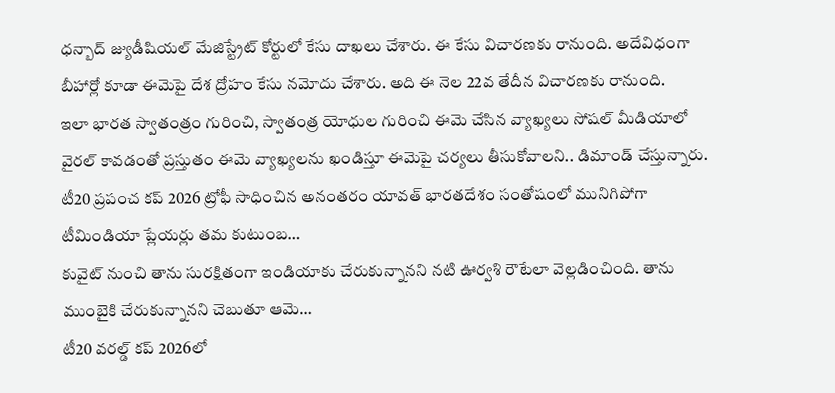ధన్బాద్ జ్యుడీషియల్ మేజిస్ట్రేట్ కోర్టులో కేసు దాఖలు చేశారు. ఈ కేసు విచారణకు రానుంది. అదేవిధంగా బీహార్లో కూడా ఈమెపై దేశ ద్రోహం కేసు నమోదు చేశారు. అది ఈ నెల 22వ తేదీన విచారణకు రానుంది.
ఇలా భారత స్వాతంత్రం గురించి, స్వాతంత్ర యోధుల గురించి ఈమె చేసిన వ్యాఖ్యలు సోషల్ మీడియాలో వైరల్ కావడంతో ప్రస్తుతం ఈమె వ్యాఖ్యలను ఖండిస్తూ ఈమెపై చర్యలు తీసుకోవాలని.. డిమాండ్ చేస్తున్నారు.
టీ20 ప్రపంచ కప్ 2026 ట్రోఫీ సాధించిన అనంతరం యావత్ భారతదేశం సంతోషంలో మునిగిపోగా టీమిండియా ప్లేయర్లు తమ కుటుంబ…
కువైట్ నుంచి తాను సురక్షితంగా ఇండియాకు చేరుకున్నానని నటి ఊర్వశి రౌటేలా వెల్లడించింది. తాను ముంబైకి చేరుకున్నానని చెబుతూ ఆమె…
టీ20 వరల్డ్ కప్ 2026లో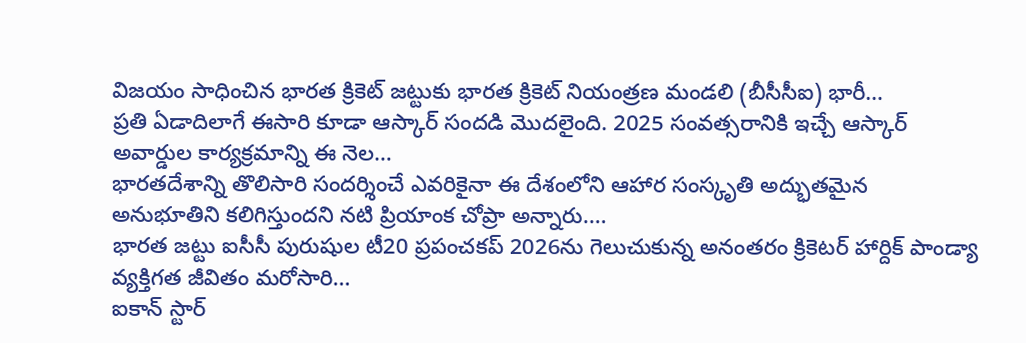విజయం సాధించిన భారత క్రికెట్ జట్టుకు భారత క్రికెట్ నియంత్రణ మండలి (బీసీసీఐ) భారీ…
ప్రతి ఏడాదిలాగే ఈసారి కూడా ఆస్కార్ సందడి మొదలైంది. 2025 సంవత్సరానికి ఇచ్చే ఆస్కార్ అవార్డుల కార్యక్రమాన్ని ఈ నెల…
భారతదేశాన్ని తొలిసారి సందర్శించే ఎవరికైనా ఈ దేశంలోని ఆహార సంస్కృతి అద్భుతమైన అనుభూతిని కలిగిస్తుందని నటి ప్రియాంక చోప్రా అన్నారు.…
భారత జట్టు ఐసీసీ పురుషుల టీ20 ప్రపంచకప్ 2026ను గెలుచుకున్న అనంతరం క్రికెటర్ హార్దిక్ పాండ్యా వ్యక్తిగత జీవితం మరోసారి…
ఐకాన్ స్టార్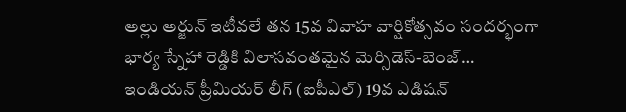అల్లు అర్జున్ ఇటీవలే తన 15వ వివాహ వార్షికోత్సవం సందర్భంగా భార్య స్నేహా రెడ్డికి విలాసవంతమైన మెర్సిడెస్-బెంజ్…
ఇండియన్ ప్రీమియర్ లీగ్ (ఐపీఎల్) 19వ ఎడిషన్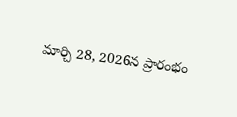మార్చి 28, 2026న ప్రారంభం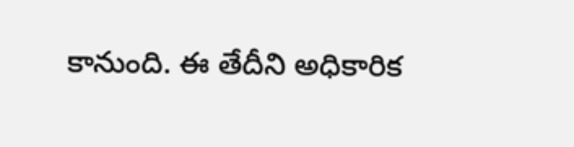కానుంది. ఈ తేదీని అధికారిక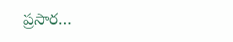ప్రసార…